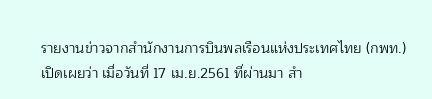รายงานข่าวจากสำนักงานการบินพลเรือนแห่งประเทศไทย (กพท.) เปิดเผยว่า เมื่อวันที่ 17 เม.ย.2561 ที่ผ่านมา สำ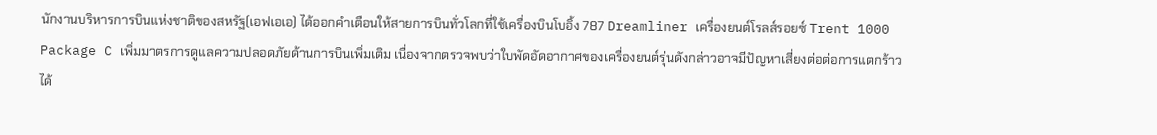นักงานบริหารการบินแห่งชาติของสหรัฐ(เอฟเอเอ) ได้ออกคำเตือนให้สายการบินทั่วโลกที่ใช้เครื่องบินโบอิ้ง 787 Dreamliner เครื่องยนต์โรลส์รอยซ์ Trent 1000 Package C เพิ่มมาตรการดูแลความปลอดภัยด้านการบินเพิ่มเติม เนื่องจากตรวจพบว่าใบพัดอัดอากาศของเครื่องยนต์รุ่นดังกล่าวอาจมีปัญหาเสี่ยงต่อต่อการแตกร้าวได้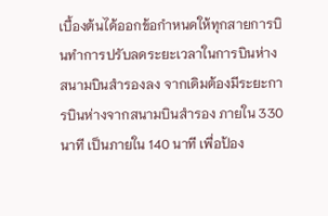เบื้องต้นได้ออกข้อกำหนดให้ทุกสายการบินทำการปรับลดระยะเวลาในการบินห่างสนามบินสำรองลง จากเดิมต้องมีระยะการบินห่างจากสนามบินสำรอง ภายใน 330 นาที เป็นภายใน 140 นาที เพื่อป้อง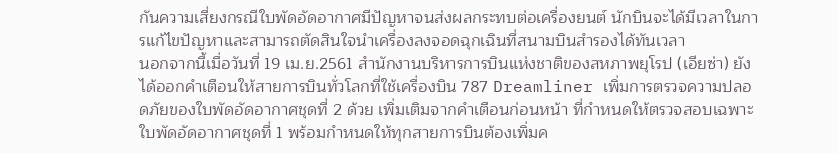กันความเสี่ยงกรณีใบพัดอัดอากาศมีปัญหาจนส่งผลกระทบต่อเครื่องยนต์ นักบินจะได้มีเวลาในการแก้ไขปัญหาและสามารถตัดสินใจนำเครื่องลงจอดฉุกเฉินที่สนามบินสำรองได้ทันเวลา
นอกจากนี้เมื่อวันที่ 19 เม.ย.2561 สำนักงานบริหารการบินแห่งชาติของสหภาพยุโรป (เอียซ่า) ยังได้ออกคำเตือนให้สายการบินทั่วโลกที่ใช้เครื่องบิน 787 Dreamliner เพิ่มการตรวจความปลอดภัยของใบพัดอัดอากาศชุดที่ 2 ด้วย เพิ่มเติมจากคำเตือนก่อนหน้า ที่กำหนดให้ตรวจสอบเฉพาะใบพัดอัดอากาศชุดที่ 1 พร้อมกำหนดให้ทุกสายการบินต้องเพิ่มค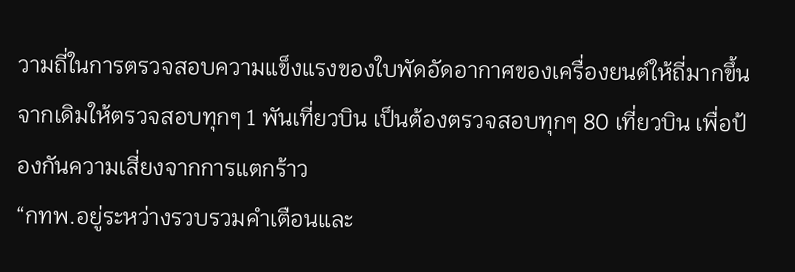วามถี่ในการตรวจสอบความแข็งแรงของใบพัดอัดอากาศของเครื่องยนต์ให้ถี่มากขึ้น จากเดิมให้ตรวจสอบทุกๆ 1 พันเที่ยวบิน เป็นต้องตรวจสอบทุกๆ 80 เที่ยวบิน เพื่อป้องกันความเสี่ยงจากการแตกร้าว
“กทพ.อยู่ระหว่างรวบรวมคำเตือนและ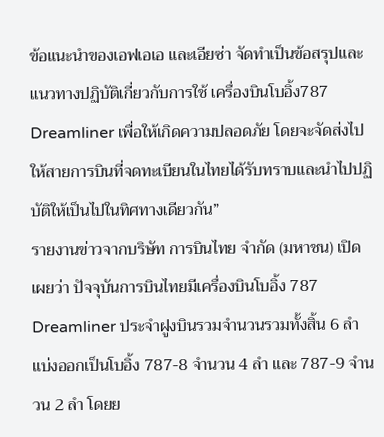ข้อแนะนำของเอฟเอเอ และเอียซ่า จัดทำเป็นข้อสรุปและแนวทางปฏิบัติเกี่ยวกับการใช้ เครื่องบินโบอิ้ง787 Dreamliner เพื่อให้เกิดความปลอดภัย โดยจะจัดส่งไปให้สายการบินที่จดทะเบียนในไทยได้รับทราบและนำไปปฏิบัติให้เป็นไปในทิศทางเดียวกัน”
รายงานข่าวจากบริษัท การบินไทย จำกัด (มหาชน) เปิดเผยว่า ปัจจุบันการบินไทยมีเครื่องบินโบอิ้ง 787 Dreamliner ประจำฝูงบินรวมจำนวนรวมทั้งสิ้น 6 ลำ แบ่งออกเป็นโบอิ้ง 787-8 จำนวน 4 ลำ และ 787-9 จำนวน 2 ลำ โดยย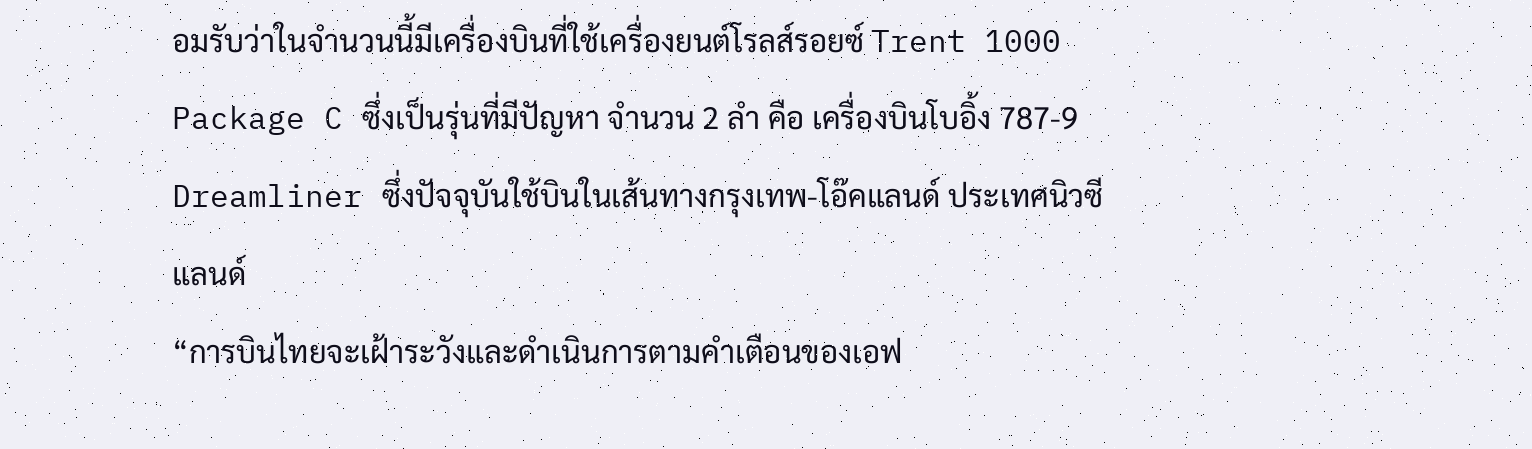อมรับว่าในจำนวนนี้มีเครื่องบินที่ใช้เครื่องยนต์โรลส์รอยซ์ Trent 1000 Package C ซึ่งเป็นรุ่นที่มีปัญหา จำนวน 2 ลำ คือ เครื่องบินโบอิ้ง 787-9 Dreamliner ซึ่งปัจจุบันใช้บินในเส้นทางกรุงเทพ-โอ๊คแลนด์ ประเทศนิวซีแลนด์
“การบินไทยจะเฝ้าระวังและดำเนินการตามคำเตือนของเอฟ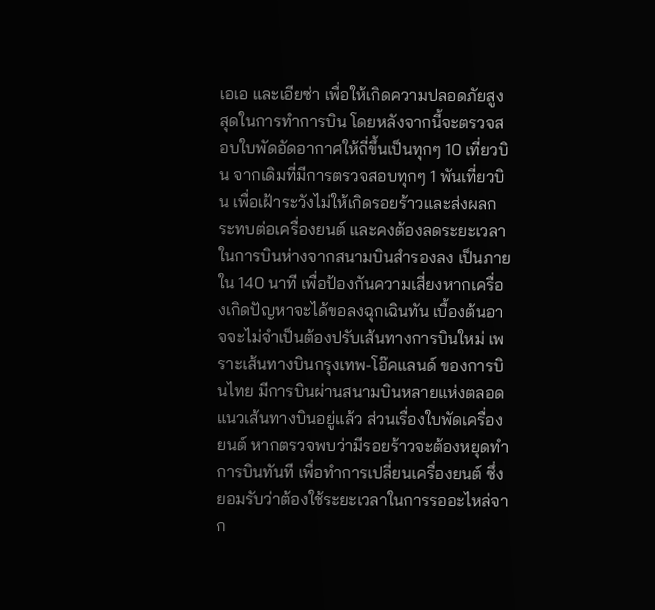เอเอ และเอียซ่า เพื่อให้เกิดความปลอดภัยสูงสุดในการทำการบิน โดยหลังจากนี้จะตรวจสอบใบพัดอัดอากาศให้ถี่ขึ้นเป็นทุกๆ 10 เที่ยวบิน จากเดิมที่มีการตรวจสอบทุกๆ 1 พันเที่ยวบิน เพื่อเฝ้าระวังไม่ให้เกิดรอยร้าวและส่งผลกระทบต่อเครื่องยนต์ และคงต้องลดระยะเวลาในการบินห่างจากสนามบินสำรองลง เป็นภายใน 140 นาที เพื่อป้องกันความเสี่ยงหากเครื่องเกิดปัญหาจะได้ขอลงฉุกเฉินทัน เบื้องต้นอาจจะไม่จำเป็นต้องปรับเส้นทางการบินใหม่ เพราะเส้นทางบินกรุงเทพ-โอ๊คแลนด์ ของการบินไทย มีการบินผ่านสนามบินหลายแห่งตลอดแนวเส้นทางบินอยู่แล้ว ส่วนเรื่องใบพัดเครื่องยนต์ หากตรวจพบว่ามีรอยร้าวจะต้องหยุดทำการบินทันที เพื่อทำการเปลี่ยนเครื่องยนต์ ซึ่งยอมรับว่าต้องใช้ระยะเวลาในการรออะไหล่จาก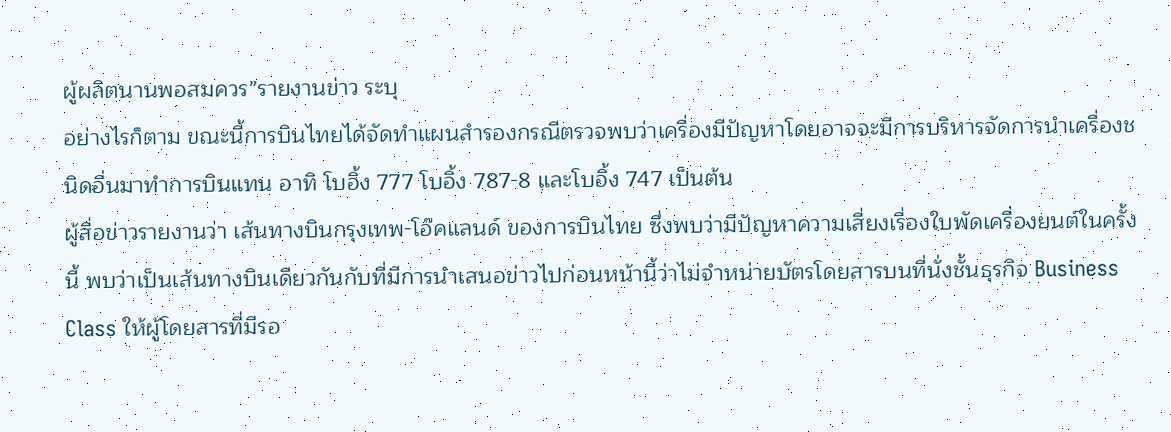ผู้ผลิตนานพอสมควร”รายงานข่าว ระบุ
อย่างไรก็ตาม ขณะนี้การบินไทยได้จัดทำแผนสำรองกรณีตรวจพบว่าเครื่องมีปัญหาโดยอาจจะมีการบริหารจัดการนำเครื่องชนิดอื่นมาทำการบินแทน อาทิ โบอิ้ง 777 โบอิ้ง 787-8 และโบอิ้ง 747 เป็นต้น
ผู้สื่อข่าวรายงานว่า เส้นทางบินกรุงเทพ-โอ๊คแลนด์ ของการบินไทย ซึ่งพบว่ามีปัญหาความเสี่ยงเรื่องใบพัดเครื่องยนต์ในครั้งนี้ พบว่าเป็นเส้นทางบินเดียวกันกับที่มีการนำเสนอข่าวไปก่อนหน้านี้ว่าไม่จำหน่ายบัตรโดยสารบนที่นั่งชั้นธุรกิจ Business Class ให้ผู้โดยสารที่มีรอ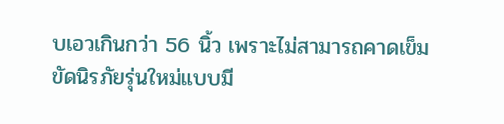บเอวเกินกว่า 56 นิ้ว เพราะไม่สามารถคาดเข็มขัดนิรภัยรุ่นใหม่แบบมี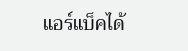แอร์แบ็คได้